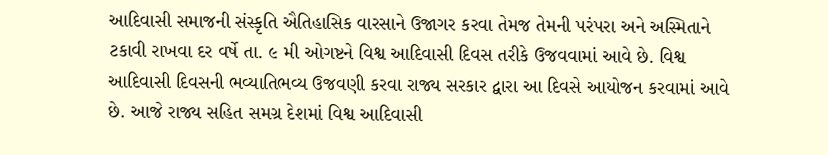આદિવાસી સમાજની સંસ્કૃતિ ઐતિહાસિક વારસાને ઉજાગર કરવા તેમજ તેમની પરંપરા અને અસ્મિતાને ટકાવી રાખવા દર વર્ષે તા. ૯ મી ઓગષ્ટને વિશ્વ આદિવાસી દિવસ તરીકે ઉજવવામાં આવે છે. વિશ્વ આદિવાસી દિવસની ભવ્યાતિભવ્ય ઉજવણી કરવા રાજ્ય સરકાર દ્વારા આ દિવસે આયોજન કરવામાં આવે છે. આજે રાજ્ય સહિત સમગ્ર દેશમાં વિશ્વ આદિવાસી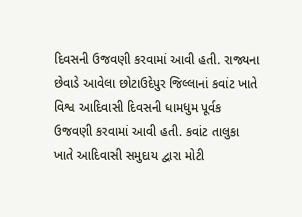દિવસની ઉજવણી કરવામાં આવી હતી. રાજ્યના છેવાડે આવેલા છોટાઉદેપુર જિલ્લાનાં કવાંટ ખાતે વિશ્વ આદિવાસી દિવસની ધામધુમ પૂર્વક ઉજવણી કરવામાં આવી હતી. કવાંટ તાલુકા ખાતે આદિવાસી સમુદાય દ્વારા મોટી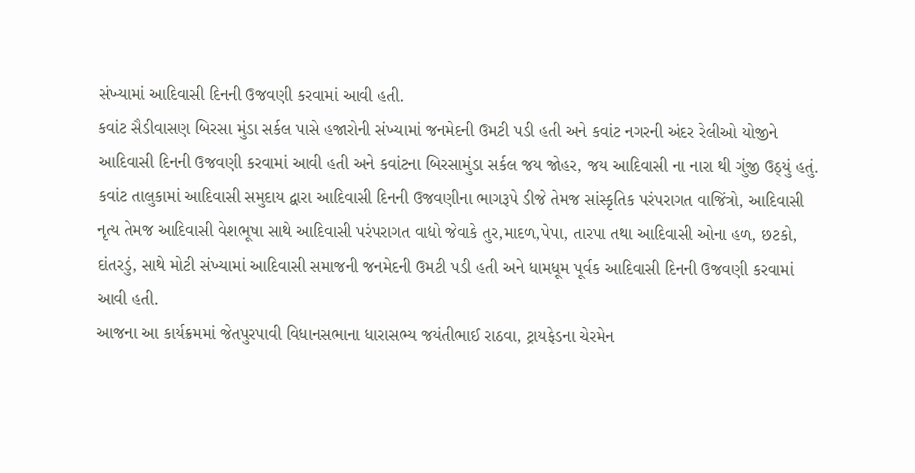સંખ્યામાં આદિવાસી દિનની ઉજવણી કરવામાં આવી હતી.
કવાંટ સૈડીવાસણ બિરસા મુંડા સર્કલ પાસે હજારોની સંખ્યામાં જનમેદની ઉમટી પડી હતી અને કવાંટ નગરની અંદર રેલીઓ યોજીને આદિવાસી દિનની ઉજવણી કરવામાં આવી હતી અને કવાંટના બિરસામુંડા સર્કલ જય જોહર, જય આદિવાસી ના નારા થી ગુંજી ઉઠ્યું હતું.
કવાંટ તાલુકામાં આદિવાસી સમુદાય દ્વારા આદિવાસી દિનની ઉજવણીના ભાગરૂપે ડીજે તેમજ સાંસ્કૃતિક પરંપરાગત વાજિંત્રો, આદિવાસી નૃત્ય તેમજ આદિવાસી વેશભૂષા સાથે આદિવાસી પરંપરાગત વાદ્યો જેવાકે તુર,માદળ,પેપા, તારપા તથા આદિવાસી ઓના હળ, છટકો, દાંતરડું, સાથે મોટી સંખ્યામાં આદિવાસી સમાજની જનમેદની ઉમટી પડી હતી અને ધામધૂમ પૂર્વક આદિવાસી દિનની ઉજવણી કરવામાં આવી હતી.
આજના આ કાર્યક્રમમાં જેતપુરપાવી વિધાનસભાના ધારાસભ્ય જયંતીભાઈ રાઠવા, ટ્રાયફેડના ચેરમેન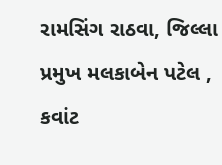રામસિંગ રાઠવા, જિલ્લા પ્રમુખ મલકાબેન પટેલ , કવાંટ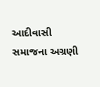આદીવાસી સમાજના અગ્રણી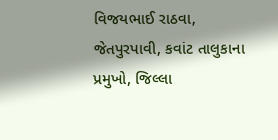વિજયભાઈ રાઠવા, જેતપુરપાવી, કવાંટ તાલુકાના પ્રમુખો, જિલ્લા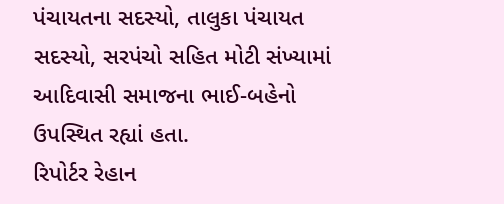પંચાયતના સદસ્યો, તાલુકા પંચાયત સદસ્યો, સરપંચો સહિત મોટી સંખ્યામાં આદિવાસી સમાજના ભાઈ-બહેનો ઉપસ્થિત રહ્યાં હતા.
રિપોર્ટર રેહાન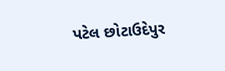પટેલ છોટાઉદેપુર